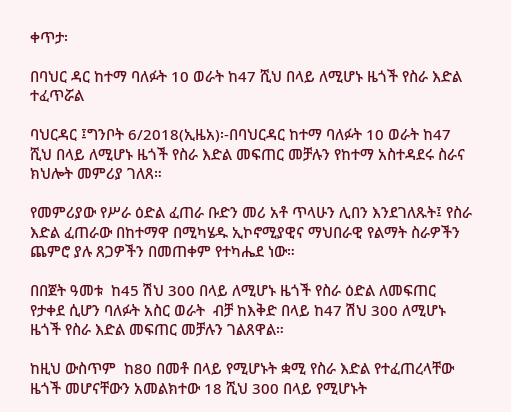ቀጥታ፡

በባህር ዳር ከተማ ባለፉት 10 ወራት ከ47 ሺህ በላይ ለሚሆኑ ዜጎች የስራ እድል ተፈጥሯል

ባህርዳር ፤ግንቦት 6/2018(ኢዜአ)፡-በባህርዳር ከተማ ባለፉት 10 ወራት ከ47 ሺህ በላይ ለሚሆኑ ዜጎች የስራ እድል መፍጠር መቻሉን የከተማ አስተዳደሩ ስራና ክህሎት መምሪያ ገለጸ።

የመምሪያው የሥራ ዕድል ፈጠራ ቡድን መሪ አቶ ጥላሁን ሊበን እንደገለጹት፤ የስራ እድል ፈጠራው በከተማዋ በሚካሄዱ ኢኮኖሚያዊና ማህበራዊ የልማት ስራዎችን ጨምሮ ያሉ ጸጋዎችን በመጠቀም የተካሔደ ነው።

በበጀት ዓመቱ  ከ45 ሽህ 300 በላይ ለሚሆኑ ዜጎች የስራ ዕድል ለመፍጠር የታቀደ ሲሆን ባለፉት አስር ወራት  ብቻ ከእቅድ በላይ ከ47 ሽህ 300 ለሚሆኑ ዜጎች የስራ እድል መፍጠር መቻሉን ገልጸዋል።

ከዚህ ውስጥም  ከ80 በመቶ በላይ የሚሆኑት ቋሚ የስራ እድል የተፈጠረላቸው ዜጎች መሆናቸውን አመልክተው 18 ሺህ 300 በላይ የሚሆኑት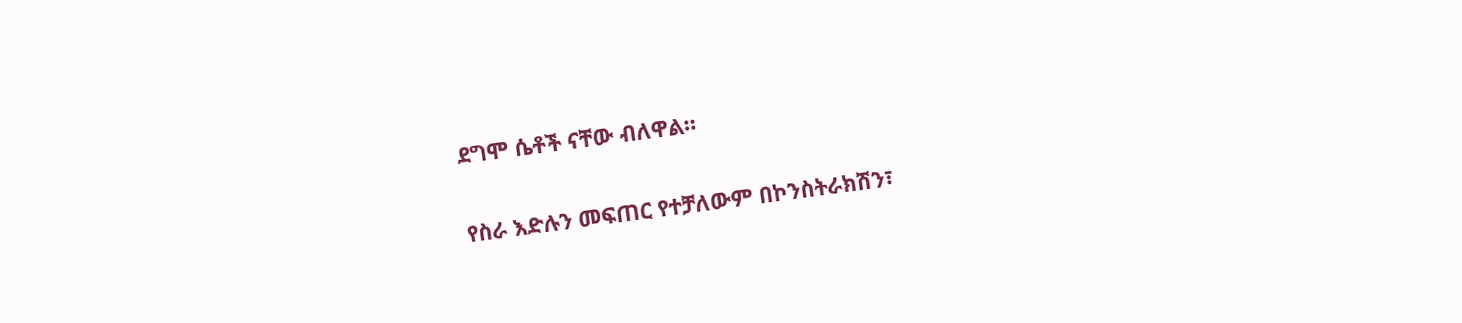ደግሞ ሴቶች ናቸው ብለዋል።

የስራ እድሉን መፍጠር የተቻለውም በኮንስትራክሽን፣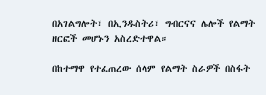በአገልግሎት፣ በኢንዱስትሪ፣ ግብርናና ሌሎች የልማት ዘርፎች መሆኑን አስረድተዋል።

በከተማዋ የተፈጠረው ሰላም የልማት ስራዎች በስፋት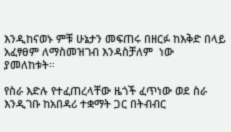እንዲከናወኑ ምቹ ሁኔታን መፍጠሩ በዘርፉ ከእቅድ በላይ አፈፃፀም ለማስመዝገብ እንዳስቻለም  ነው ያመለከቱት።

የስራ እድሉ የተፈጠረላቸው ዜጎች ፈጥነው ወደ ስራ እንዲገቡ ከአበዳሪ ተቋማት ጋር በትብብር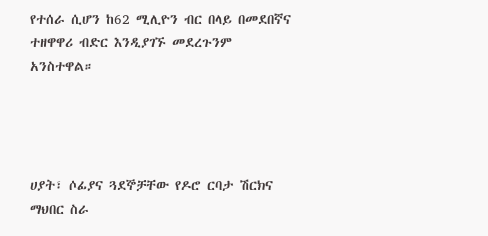የተሰራ ሲሆን ከ62 ሚሊዮን ብር በላይ በመደበኛና ተዘዋዋሪ ብድር እንዲያገኙ መደረጉንም አንስተዋል።




ሀያት፣ ሶፊያና ጓደኞቻቸው የዶሮ ርባታ ሽርክና ማህበር ስራ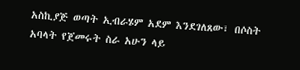አስኪያጅ ወጣት ኢብራሄም አደም እንደገለጸው፣ በሶስት አባላት የጀመሩት ስራ አሁን ላይ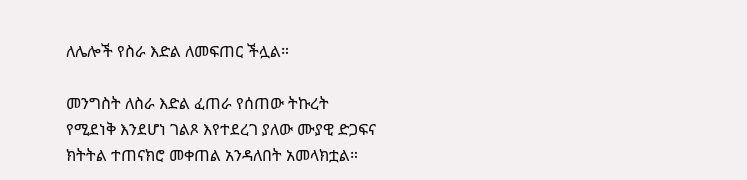ለሌሎች የስራ እድል ለመፍጠር ችሏል።

መንግስት ለስራ እድል ፈጠራ የሰጠው ትኩረት የሚደነቅ እንደሆነ ገልጾ እየተደረገ ያለው ሙያዊ ድጋፍና ክትትል ተጠናክሮ መቀጠል አንዳለበት አመላክቷል።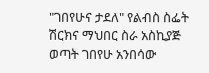"ገበየሁና ታደለ" የልብስ ስፌት ሽርክና ማህበር ስራ አስኪያጅ ወጣት ገበየሁ አንበሳው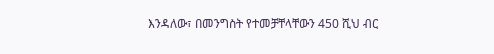እንዳለው፣ በመንግስት የተመቻቸላቸውን 450 ሺህ ብር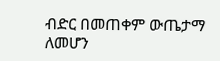ብድር በመጠቀም ውጤታማ ለመሆን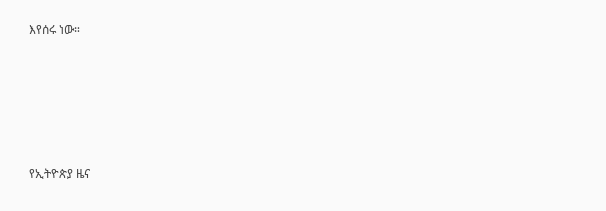እየሰሩ ነው።





የኢትዮጵያ ዜና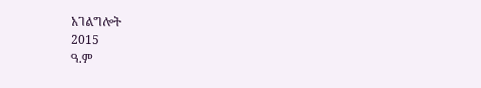አገልግሎት
2015
ዓ.ም